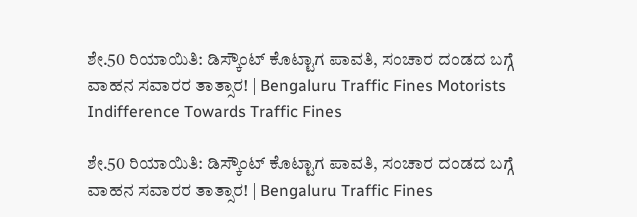ಶೇ.50 ರಿಯಾಯಿತಿ: ಡಿಸ್ಕೌಂಟ್ ಕೊಟ್ಟಾಗ ಪಾವತಿ, ಸಂಚಾರ ದಂಡದ ಬಗ್ಗೆ ವಾಹನ ಸವಾರರ ತಾತ್ಸಾರ! | Bengaluru Traffic Fines Motorists Indifference Towards Traffic Fines

ಶೇ.50 ರಿಯಾಯಿತಿ: ಡಿಸ್ಕೌಂಟ್ ಕೊಟ್ಟಾಗ ಪಾವತಿ, ಸಂಚಾರ ದಂಡದ ಬಗ್ಗೆ ವಾಹನ ಸವಾರರ ತಾತ್ಸಾರ! | Bengaluru Traffic Fines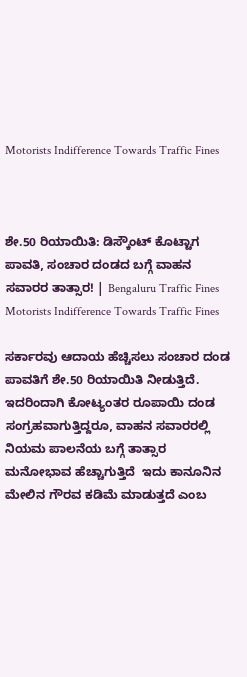Motorists Indifference Towards Traffic Fines



ಶೇ.50 ರಿಯಾಯಿತಿ: ಡಿಸ್ಕೌಂಟ್ ಕೊಟ್ಟಾಗ ಪಾವತಿ, ಸಂಚಾರ ದಂಡದ ಬಗ್ಗೆ ವಾಹನ ಸವಾರರ ತಾತ್ಸಾರ! | Bengaluru Traffic Fines Motorists Indifference Towards Traffic Fines

ಸರ್ಕಾರವು ಆದಾಯ ಹೆಚ್ಚಿಸಲು ಸಂಚಾರ ದಂಡ ಪಾವತಿಗೆ ಶೇ.50 ರಿಯಾಯಿತಿ ನೀಡುತ್ತಿದೆ. ಇದರಿಂದಾಗಿ ಕೋಟ್ಯಂತರ ರೂಪಾಯಿ ದಂಡ ಸಂಗ್ರಹವಾಗುತ್ತಿದ್ದರೂ, ವಾಹನ ಸವಾರರಲ್ಲಿ ನಿಯಮ ಪಾಲನೆಯ ಬಗ್ಗೆ ತಾತ್ಸಾರ ಮನೋಭಾವ ಹೆಚ್ಚಾಗುತ್ತಿದೆ  ಇದು ಕಾನೂನಿನ ಮೇಲಿನ ಗೌರವ ಕಡಿಮೆ ಮಾಡುತ್ತದೆ ಎಂಬ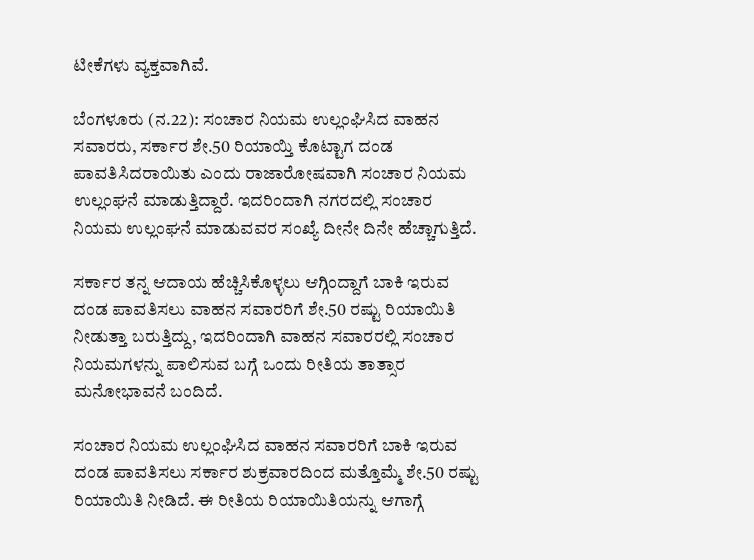ಟೀಕೆಗಳು ವ್ಯಕ್ತವಾಗಿವೆ.

ಬೆಂಗಳೂರು (ನ.22): ಸಂಚಾರ ನಿಯಮ ಉಲ್ಲಂಘಿಸಿದ ವಾಹನ ಸವಾರರು, ಸರ್ಕಾರ ಶೇ.50 ರಿಯಾಯ್ತಿ ಕೊಟ್ಟಾಗ ದಂಡ ಪಾವತಿಸಿದರಾಯಿತು ಎಂದು ರಾಜಾರೋಷವಾಗಿ ಸಂಚಾರ ನಿಯಮ ಉಲ್ಲಂಘನೆ ಮಾಡುತ್ತಿದ್ದಾರೆ. ಇದರಿಂದಾಗಿ ನಗರದಲ್ಲಿ ಸಂಚಾರ ನಿಯಮ ಉಲ್ಲಂಘನೆ ಮಾಡುವವರ ಸಂಖ್ಯೆ ದೀನೇ ದಿನೇ ಹೆಚ್ಚಾಗುತ್ತಿದೆ.

ಸರ್ಕಾರ ತನ್ನ ಆದಾಯ ಹೆಚ್ಚಿಸಿಕೊಳ್ಳಲು ಆಗ್ಗಿಂದ್ದಾಗೆ ಬಾಕಿ ಇರುವ ದಂಡ ಪಾವತಿಸಲು ವಾಹನ ಸವಾರರಿಗೆ ಶೇ.50 ರಷ್ಟು ರಿಯಾಯಿತಿ ನೀಡುತ್ತಾ ಬರುತ್ತಿದ್ದು, ಇದರಿಂದಾಗಿ ವಾಹನ ಸವಾರರಲ್ಲಿ ಸಂಚಾರ ನಿಯಮಗಳನ್ನು ಪಾಲಿಸುವ ಬಗ್ಗೆ ಒಂದು ರೀತಿಯ ತಾತ್ಸಾರ ಮನೋಭಾವನೆ ಬಂದಿದೆ.

ಸಂಚಾರ ನಿಯಮ ಉಲ್ಲಂಘಿಸಿದ ವಾಹನ ಸವಾರರಿಗೆ ಬಾಕಿ ಇರುವ ದಂಡ ಪಾವತಿಸಲು ಸರ್ಕಾರ ಶುಕ್ರವಾರದಿಂದ ಮತ್ತೊಮ್ಮೆ ಶೇ.50 ರಷ್ಟು ರಿಯಾಯಿತಿ ನೀಡಿದೆ. ಈ ರೀತಿಯ ರಿಯಾಯಿತಿಯನ್ನು ಆಗಾಗ್ಗೆ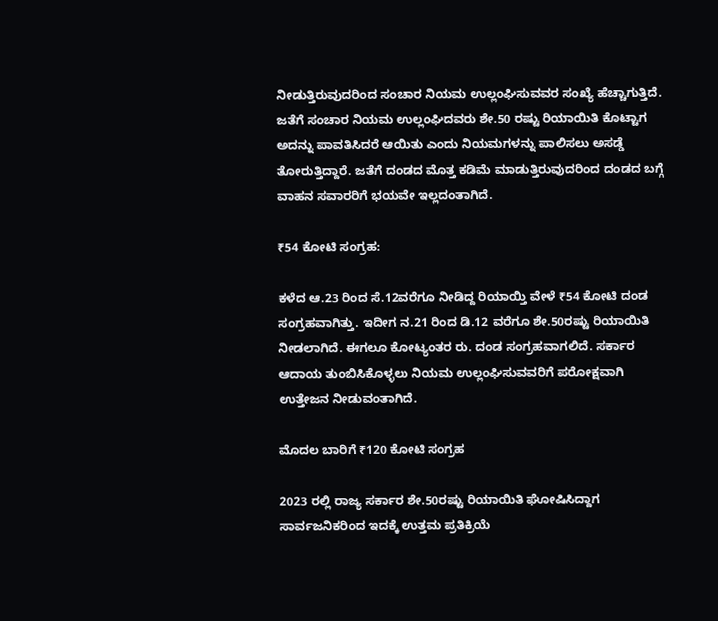ನೀಡುತ್ತಿರುವುದರಿಂದ ಸಂಚಾರ ನಿಯಮ ಉಲ್ಲಂಘಿಸುವವರ ಸಂಖ್ಯೆ ಹೆಚ್ಚಾಗುತ್ತಿದೆ. ಜತೆಗೆ ಸಂಚಾರ ನಿಯಮ ಉಲ್ಲಂಘಿದವರು ಶೇ.50 ರಷ್ಟು ರಿಯಾಯಿತಿ ಕೊಟ್ಟಾಗ ಅದನ್ನು ಪಾವತಿಸಿದರೆ ಆಯಿತು ಎಂದು ನಿಯಮಗಳನ್ನು ಪಾಲಿಸಲು ಅಸಡ್ಡೆ ತೋರುತ್ತಿದ್ದಾರೆ. ಜತೆಗೆ ದಂಡದ ಮೊತ್ತ ಕಡಿಮೆ ಮಾಡುತ್ತಿರುವುದರಿಂದ ದಂಡದ ಬಗ್ಗೆ ವಾಹನ ಸವಾರರಿಗೆ ಭಯವೇ ಇಲ್ಲದಂತಾಗಿದೆ.

₹54 ಕೋಟಿ ಸಂಗ್ರಹ:

ಕಳೆದ ಆ.23 ರಿಂದ ಸೆ.12ವರೆಗೂ ನೀಡಿದ್ದ ರಿಯಾಯ್ತಿ ವೇಳೆ ₹54 ಕೋಟಿ ದಂಡ ಸಂಗ್ರಹವಾಗಿತ್ತು. ಇದೀಗ ನ.21 ರಿಂದ ಡಿ.12 ವರೆಗೂ ಶೇ.50ರಷ್ಟು ರಿಯಾಯಿತಿ ನೀಡಲಾಗಿದೆ. ಈಗಲೂ ಕೋಟ್ಯಂತರ ರು. ದಂಡ ಸಂಗ್ರಹವಾಗಲಿದೆ. ಸರ್ಕಾರ ಆದಾಯ ತುಂಬಿಸಿಕೊಳ್ಳಲು ನಿಯಮ ಉಲ್ಲಂಘಿಸುವವರಿಗೆ ಪರೋಕ್ಷವಾಗಿ ಉತ್ತೇಜನ ನೀಡುವಂತಾಗಿದೆ.

ಮೊದಲ ಬಾರಿಗೆ ₹120 ಕೋಟಿ ಸಂಗ್ರಹ

2023 ರಲ್ಲಿ ರಾಜ್ಯ ಸರ್ಕಾರ ಶೇ.50ರಷ್ಟು ರಿಯಾಯಿತಿ ಘೋಷಿಸಿದ್ದಾಗ ಸಾರ್ವಜನಿಕರಿಂದ ಇದಕ್ಕೆ ಉತ್ತಮ ಪ್ರತಿಕ್ರಿಯೆ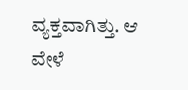ವ್ಯಕ್ತವಾಗಿತ್ತು. ಆ ವೇಳೆ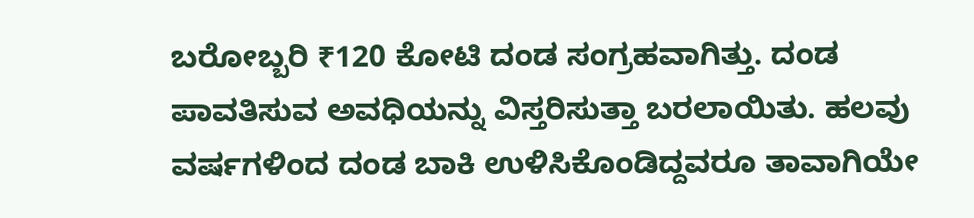ಬರೋಬ್ಬರಿ ₹120 ಕೋಟಿ ದಂಡ ಸಂಗ್ರಹವಾಗಿತ್ತು. ದಂಡ ಪಾವತಿಸುವ ಅವಧಿಯನ್ನು ವಿಸ್ತರಿಸುತ್ತಾ ಬರಲಾಯಿತು. ಹಲವು ವರ್ಷಗಳಿಂದ ದಂಡ ಬಾಕಿ ಉಳಿಸಿಕೊಂಡಿದ್ದವರೂ ತಾವಾಗಿಯೇ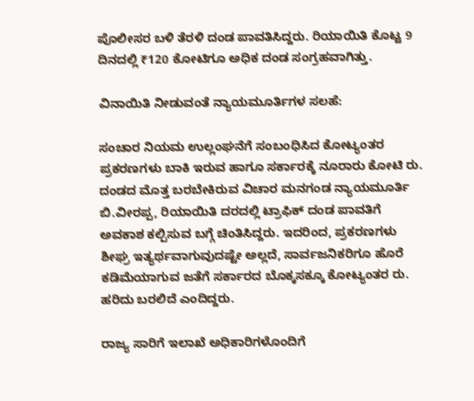ಪೊಲೀಸರ ಬಳಿ ತೆರಳಿ ದಂಡ ಪಾವತಿಸಿದ್ದರು. ರಿಯಾಯಿತಿ ಕೊಟ್ಟ 9 ದಿನದಲ್ಲಿ ₹120 ಕೋಟಿಗೂ ಅಧಿಕ ದಂಡ ಸಂಗ್ರಹವಾಗಿತ್ತು.

ವಿನಾಯಿತಿ ನೀಡುವಂತೆ ನ್ಯಾಯಮೂರ್ತಿಗಳ ಸಲಹೆ:

ಸಂಚಾರ ನಿಯಮ ಉಲ್ಲಂಘನೆಗೆ ಸಂಬಂಧಿಸಿದ ಕೋಟ್ಯಂತರ ಪ್ರಕರಣಗಳು ಬಾಕಿ ಇರುವ ಹಾಗೂ ಸರ್ಕಾರಕ್ಕೆ ನೂರಾರು ಕೋಟಿ ರು. ದಂಡದ ಮೊತ್ತ ಬರಬೇಕಿರುವ ವಿಚಾರ ಮನಗಂಡ ನ್ಯಾಯಮೂರ್ತಿ ಬಿ.ವೀರಪ್ಪ, ರಿಯಾಯಿತಿ ದರದಲ್ಲಿ ಟ್ರಾಫಿಕ್ ದಂಡ ಪಾವತಿಗೆ ಅವಕಾಶ ಕಲ್ಪಿಸುವ ಬಗ್ಗೆ ಚಿಂತಿಸಿದ್ದರು. ಇದರಿಂದ, ಪ್ರಕರಣಗಳು ಶೀಘ್ರ ಇತ್ಯರ್ಥವಾಗುವುದಷ್ಟೇ ಅಲ್ಲದೆ, ಸಾರ್ವಜನಿಕರಿಗೂ ಹೊರೆ ಕಡಿಮೆಯಾಗುವ ಜತೆಗೆ ಸರ್ಕಾರದ ಬೊಕ್ಕಸಕ್ಕೂ ಕೋಟ್ಯಂತರ ರು. ಹರಿದು ಬರಲಿದೆ ಎಂದಿದ್ದರು.

ರಾಜ್ಯ ಸಾರಿಗೆ ಇಲಾಖೆ ಅಧಿಕಾರಿಗಳೊಂದಿಗೆ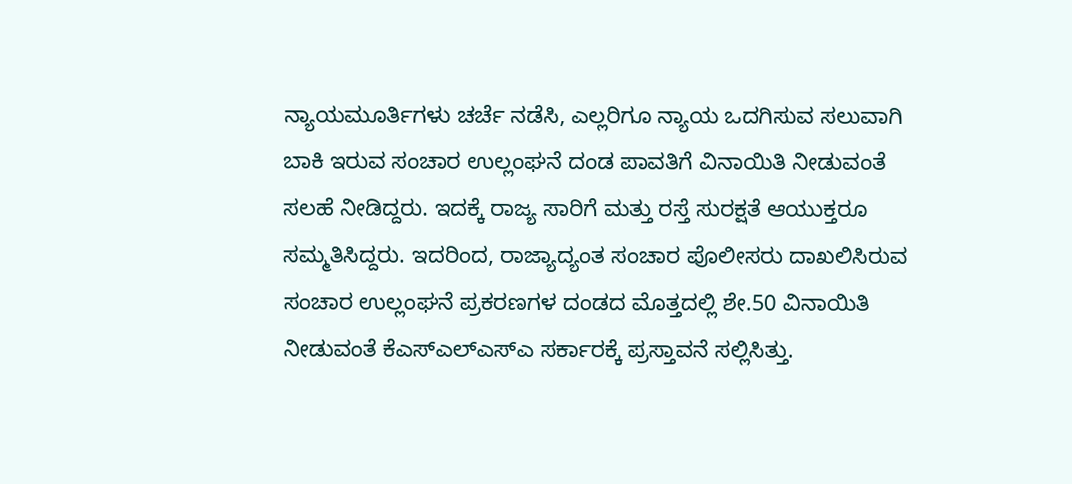ನ್ಯಾಯಮೂರ್ತಿಗಳು ಚರ್ಚೆ ನಡೆಸಿ, ಎಲ್ಲರಿಗೂ ನ್ಯಾಯ ಒದಗಿಸುವ ಸಲುವಾಗಿ ಬಾಕಿ ಇರುವ ಸಂಚಾರ ಉಲ್ಲಂಘನೆ ದಂಡ ಪಾವತಿಗೆ ವಿನಾಯಿತಿ ನೀಡುವಂತೆ ಸಲಹೆ ನೀಡಿದ್ದರು. ಇದಕ್ಕೆ ರಾಜ್ಯ ಸಾರಿಗೆ ಮತ್ತು ರಸ್ತೆ ಸುರಕ್ಷತೆ ಆಯುಕ್ತರೂ ಸಮ್ಮತಿಸಿದ್ದರು. ಇದರಿಂದ, ರಾಜ್ಯಾದ್ಯಂತ ಸಂಚಾರ ಪೊಲೀಸರು ದಾಖಲಿಸಿರುವ ಸಂಚಾರ ಉಲ್ಲಂಘನೆ ಪ್ರಕರಣಗಳ ದಂಡದ ಮೊತ್ತದಲ್ಲಿ ಶೇ.50 ವಿನಾಯಿತಿ ನೀಡುವಂತೆ ಕೆಎಸ್ಎಲ್ಎಸ್ಎ ಸರ್ಕಾರಕ್ಕೆ ಪ್ರಸ್ತಾವನೆ ಸಲ್ಲಿಸಿತ್ತು.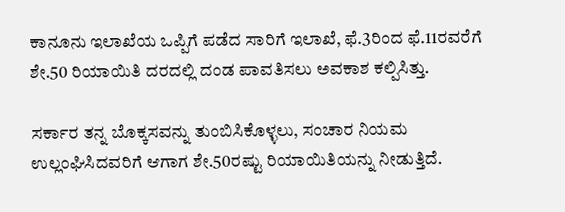ಕಾನೂನು ಇಲಾಖೆಯ ಒಪ್ಪಿಗೆ ಪಡೆದ ಸಾರಿಗೆ ಇಲಾಖೆ, ಫೆ.3ರಿಂದ ಫೆ.11ರವರೆಗೆ ಶೇ.50 ರಿಯಾಯಿತಿ ದರದಲ್ಲಿ ದಂಡ ಪಾವತಿಸಲು ಅವಕಾಶ ಕಲ್ಪಿಸಿತ್ತು.

ಸರ್ಕಾರ ತನ್ನ ಬೊಕ್ಕಸವನ್ನು ತುಂಬಿಸಿಕೊಳ್ಳಲು, ಸಂಚಾರ ನಿಯಮ ಉಲ್ಲಂಘಿಸಿದವರಿಗೆ ಆಗಾಗ ಶೇ.50ರಷ್ಟು ರಿಯಾಯಿತಿಯನ್ನು ನೀಡುತ್ತಿದೆ.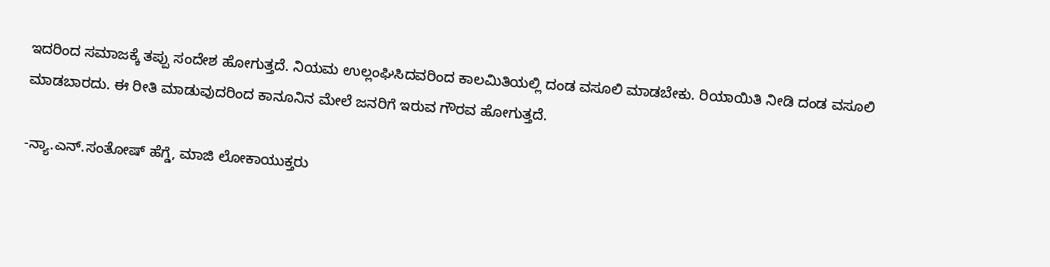ಇದರಿಂದ ಸಮಾಜಕ್ಕೆ ತಪ್ಪು ಸಂದೇಶ ಹೋಗುತ್ತದೆ. ನಿಯಮ ಉಲ್ಲಂಘಿಸಿದವರಿಂದ ಕಾಲಮಿತಿಯಲ್ಲಿ ದಂಡ ವಸೂಲಿ ಮಾಡಬೇಕು. ರಿಯಾಯಿತಿ ನೀಡಿ ದಂಡ ವಸೂಲಿ ಮಾಡಬಾರದು. ಈ ರೀತಿ ಮಾಡುವುದರಿಂದ ಕಾನೂನಿನ ಮೇಲೆ ಜನರಿಗೆ ಇರುವ ಗೌರವ ಹೋಗುತ್ತದೆ.

-ನ್ಯಾ.ಎನ್‌.ಸಂತೋಷ್ ಹೆಗ್ಡೆ, ಮಾಜಿ ಲೋಕಾಯುಕ್ತರು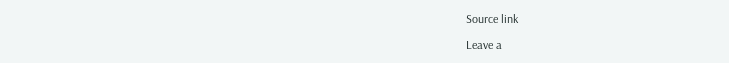Source link

Leave a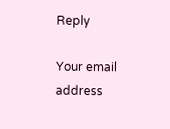Reply

Your email address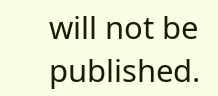will not be published.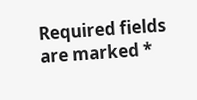Required fields are marked *